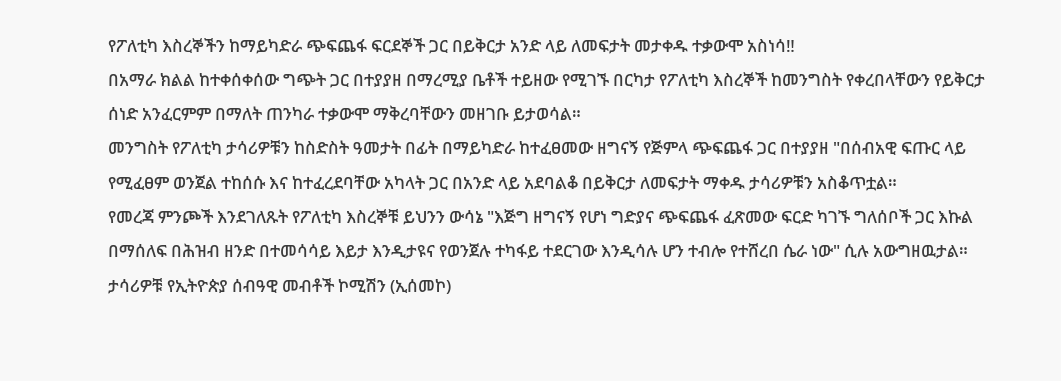የፖለቲካ እስረኞችን ከማይካድራ ጭፍጨፋ ፍርደኞች ጋር በይቅርታ አንድ ላይ ለመፍታት መታቀዱ ተቃውሞ አስነሳ‼
በአማራ ክልል ከተቀሰቀሰው ግጭት ጋር በተያያዘ በማረሚያ ቤቶች ተይዘው የሚገኙ በርካታ የፖለቲካ እስረኞች ከመንግስት የቀረበላቸውን የይቅርታ ሰነድ አንፈርምም በማለት ጠንካራ ተቃውሞ ማቅረባቸውን መዘገቡ ይታወሳል።
መንግስት የፖለቲካ ታሳሪዎቹን ከስድስት ዓመታት በፊት በማይካድራ ከተፈፀመው ዘግናኝ የጅምላ ጭፍጨፋ ጋር በተያያዘ "በሰብአዊ ፍጡር ላይ የሚፈፀም ወንጀል ተከሰሱ እና ከተፈረደባቸው አካላት ጋር በአንድ ላይ አደባልቆ በይቅርታ ለመፍታት ማቀዱ ታሳሪዎቹን አስቆጥቷል።
የመረጃ ምንጮች እንደገለጹት የፖለቲካ እስረኞቹ ይህንን ውሳኔ "እጅግ ዘግናኝ የሆነ ግድያና ጭፍጨፋ ፈጽመው ፍርድ ካገኙ ግለሰቦች ጋር እኩል በማሰለፍ በሕዝብ ዘንድ በተመሳሳይ እይታ እንዲታዩና የወንጀሉ ተካፋይ ተደርገው እንዲሳሉ ሆን ተብሎ የተሸረበ ሴራ ነው" ሲሉ አውግዘዉታል።
ታሳሪዎቹ የኢትዮጵያ ሰብዓዊ መብቶች ኮሚሽን (ኢሰመኮ)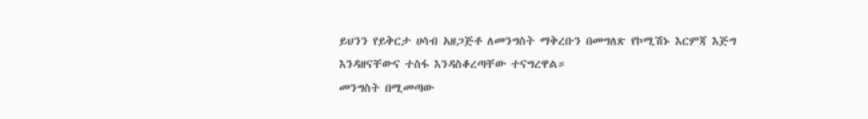ይህንን የይቅርታ ሀሳብ አዘጋጅቶ ለመንግስት ማቅረቡን በመግለጽ የኮሚሽኑ እርምጃ እጅግ እንዳዘናቸውና ተስፋ እንዳስቆረጣቸው ተናግረዋል።
መንግስት በሚመጣው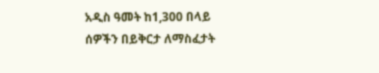አዲስ ዓመት ከ1,300 በላይ ሰዎችን በይቅርታ ለማስፈታት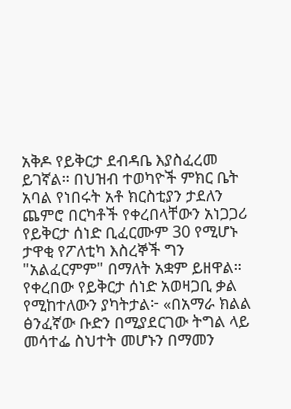አቅዶ የይቅርታ ደብዳቤ እያስፈረመ ይገኛል። በህዝብ ተወካዮች ምክር ቤት አባል የነበሩት አቶ ክርስቲያን ታደለን ጨምሮ በርካቶች የቀረበላቸውን አነጋጋሪ የይቅርታ ሰነድ ቢፈርሙም 30 የሚሆኑ ታዋቂ የፖለቲካ እስረኞች ግን "አልፈርምም" በማለት አቋም ይዘዋል።
የቀረበው የይቅርታ ሰነድ አወዛጋቢ ቃል የሚከተለውን ያካትታል፦ «በአማራ ክልል ፅንፈኛው ቡድን በሚያደርገው ትግል ላይ መሳተፌ ስህተት መሆኑን በማመን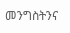መንግስትንና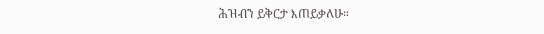ሕዝብን ይቅርታ እጠይቃለሁ።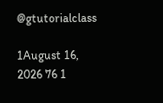@gtutorialclass

1August 16, 2026 76 1